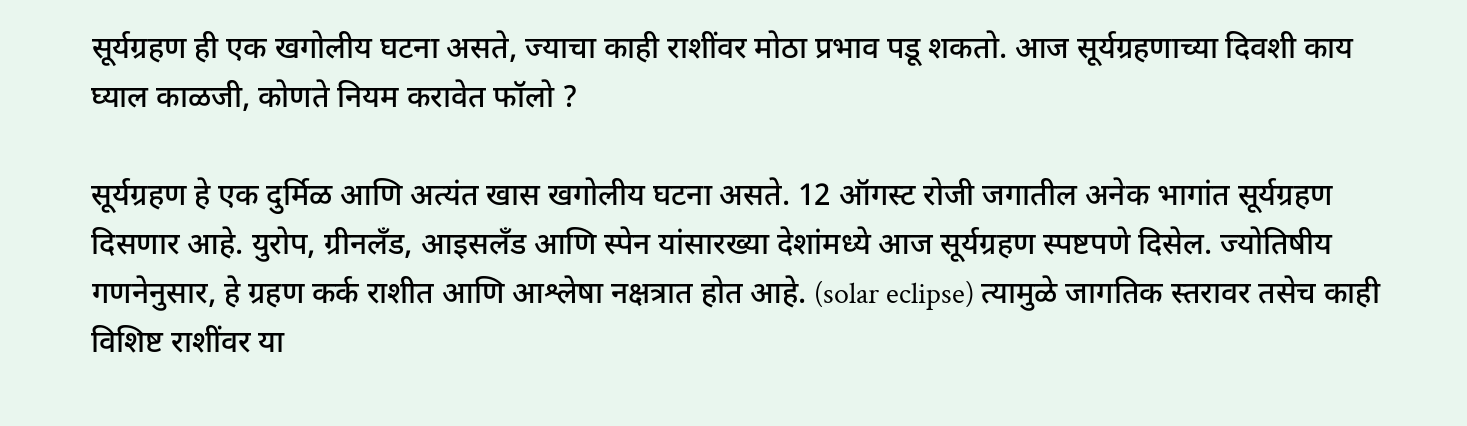सूर्यग्रहण ही एक खगोलीय घटना असते, ज्याचा काही राशींवर मोठा प्रभाव पडू शकतो. आज सूर्यग्रहणाच्या दिवशी काय घ्याल काळजी, कोणते नियम करावेत फॉलो ?

सूर्यग्रहण हे एक दुर्मिळ आणि अत्यंत खास खगोलीय घटना असते. 12 ऑगस्ट रोजी जगातील अनेक भागांत सूर्यग्रहण दिसणार आहे. युरोप, ग्रीनलँड, आइसलँड आणि स्पेन यांसारख्या देशांमध्ये आज सूर्यग्रहण स्पष्टपणे दिसेल. ज्योतिषीय गणनेनुसार, हे ग्रहण कर्क राशीत आणि आश्लेषा नक्षत्रात होत आहे. (solar eclipse) त्यामुळे जागतिक स्तरावर तसेच काही विशिष्ट राशींवर या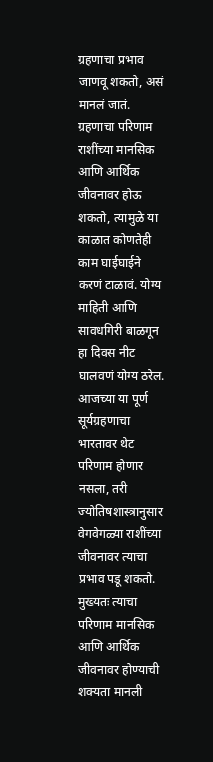ग्रहणाचा प्रभाव जाणवू शकतो, असं मानलं जातं. ग्रहणाचा परिणाम राशींच्या मानसिक आणि आर्थिक जीवनावर होऊ शकतो, त्यामुळे या काळात कोणतेही काम घाईघाईने करणं टाळावं. योग्य माहिती आणि सावधगिरी बाळगून हा दिवस नीट घालवणं योग्य ठरेल.
आजच्या या पूर्ण सूर्यग्रहणाचा भारतावर थेट परिणाम होणार नसला, तरी ज्योतिषशास्त्रानुसार वेगवेगळ्या राशींच्या जीवनावर त्याचा प्रभाव पडू शकतो. मुख्यतः त्याचा परिणाम मानसिक आणि आर्थिक जीवनावर होण्याची शक्यता मानली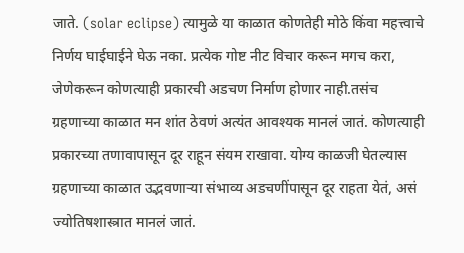जाते. (solar eclipse) त्यामुळे या काळात कोणतेही मोठे किंवा महत्त्वाचे निर्णय घाईघाईने घेऊ नका. प्रत्येक गोष्ट नीट विचार करून मगच करा, जेणेकरून कोणत्याही प्रकारची अडचण निर्माण होणार नाही.तसंच ग्रहणाच्या काळात मन शांत ठेवणं अत्यंत आवश्यक मानलं जातं. कोणत्याही प्रकारच्या तणावापासून दूर राहून संयम राखावा. योग्य काळजी घेतल्यास ग्रहणाच्या काळात उद्भवणाऱ्या संभाव्य अडचणींपासून दूर राहता येतं, असं ज्योतिषशास्त्रात मानलं जातं.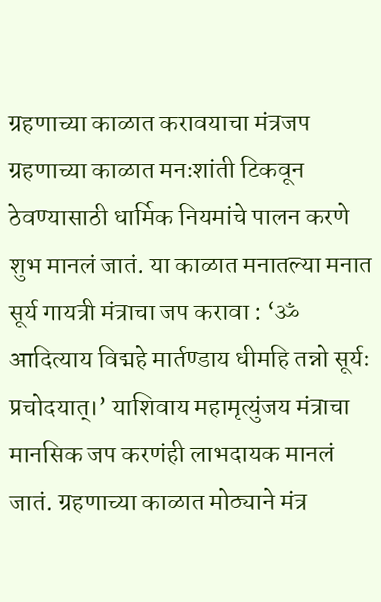ग्रहणाच्या काळात करावयाचा मंत्रजप ग्रहणाच्या काळात मनःशांती टिकवून ठेवण्यासाठी धार्मिक नियमांचे पालन करणे शुभ मानलं जातं. या काळात मनातल्या मनात सूर्य गायत्री मंत्राचा जप करावा : ‘ॐ आदित्याय विद्महे मार्तण्डाय धीमहि तन्नो सूर्यः प्रचोदयात्।’ याशिवाय महामृत्युंजय मंत्राचा मानसिक जप करणंही लाभदायक मानलं जातं. ग्रहणाच्या काळात मोठ्याने मंत्र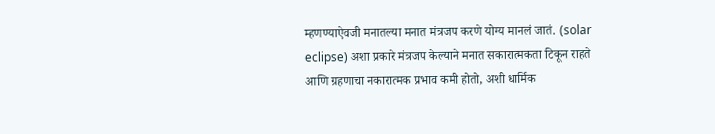म्हणण्याऐवजी मनातल्या मनात मंत्रजप करणे योग्य मानलं जातं. (solar eclipse) अशा प्रकारे मंत्रजप केल्याने मनात सकारात्मकता टिकून राहते आणि ग्रहणाचा नकारात्मक प्रभाव कमी होतो, अशी धार्मिक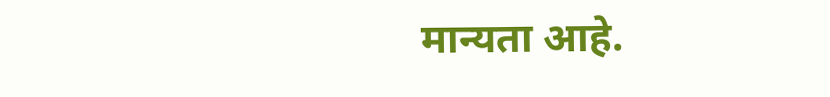मान्यता आहे.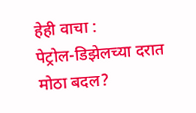हेही वाचा :
पेट्रोल-डिझेलच्या दरात मोठा बदल?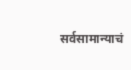सर्वसामान्याचं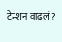टेन्शन वाढलं?